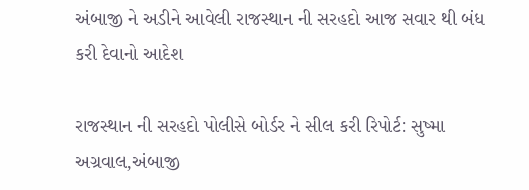અંબાજી ને અડીને આવેલી રાજસ્થાન ની સરહદો આજ સવાર થી બંધ કરી દેવાનો આદેશ

રાજસ્થાન ની સરહદો પોલીસે બોર્ડર ને સીલ કરી રિપોર્ટ: સુષ્મા અગ્રવાલ,અંબાજી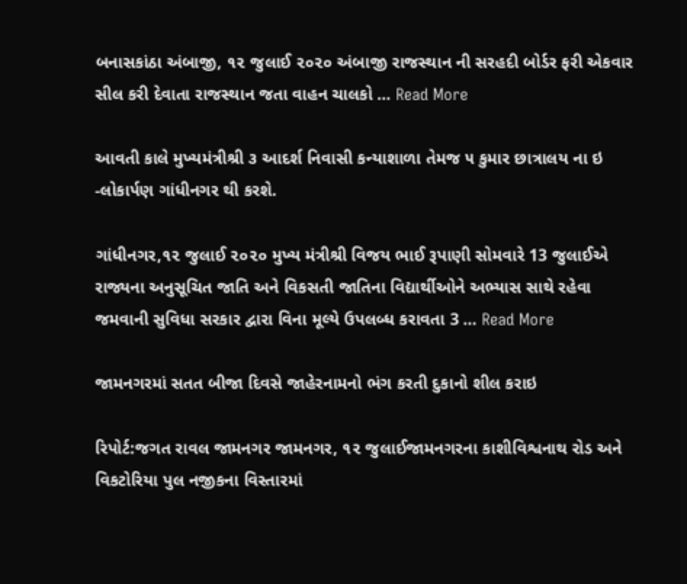બનાસકાંઠા અંબાજી, ૧૨ જુલાઈ ૨૦૨૦ અંબાજી રાજસ્થાન ની સરહદી બોર્ડર ફરી એકવાર સીલ કરી દેવાતા રાજસ્થાન જતા વાહન ચાલકો … Read More

આવતી કાલે મુખ્યમંત્રીશ્રી ૩ આદર્શ નિવાસી કન્યાશાળા તેમજ ૫ કુમાર છાત્રાલય ના ઇ -લોકાર્પણ ગાંધીનગર થી કરશે.

ગાંધીનગર,૧૨ જુલાઈ ૨૦૨૦ મુખ્ય મંત્રીશ્રી વિજય ભાઈ રૂપાણી સોમવારે 13 જુલાઈએ રાજ્યના અનુસૂચિત જાતિ અને વિકસતી જાતિના વિદ્યાર્થીઓને અભ્યાસ સાથે રહેવા જમવાની સુવિધા સરકાર દ્વારા વિના મૂલ્યે ઉપલબ્ધ કરાવતા 3 … Read More

જામનગરમાં સતત બીજા દિવસે જાહેરનામનો ભંગ કરતી દુકાનો શીલ કરાઇ

રિપોર્ટ:જગત રાવલ જામનગર જામનગર, ૧૨ જુલાઈજામનગરના કાશીવિશ્વનાથ રોડ અને વિકટોરિયા પુલ નજીકના વિસ્તારમાં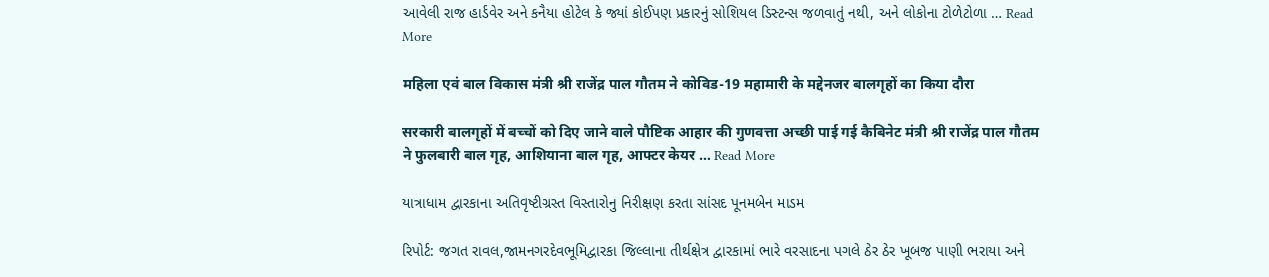આવેલી રાજ હાર્ડવેર અને કનૈયા હોટેલ કે જ્યાં કોઈપણ પ્રકારનું સોશિયલ ડિસ્ટન્સ જળવાતું નથી, અને લોકોના ટોળેટોળા … Read More

महिला एवं बाल विकास मंत्री श्री राजेंद्र पाल गौतम ने कोविड-19 महामारी के मद्देनजर बालगृहों का किया दौरा

सरकारी बालगृहों में बच्चों को दिए जाने वाले पौष्टिक आहार की गुणवत्ता अच्छी पाई गई कैबिनेट मंत्री श्री राजेंद्र पाल गौतम ने फुलबारी बाल गृह, आशियाना बाल गृह, आफ्टर केयर … Read More

યાત્રાધામ દ્વારકાના અતિવૃષ્ટીગ્રસ્ત વિસ્તારોનુ નિરીક્ષણ કરતા સાંસદ પૂનમબેન માડમ

રિપોર્ટ: જગત રાવલ,જામનગરદેવભૂમિદ્વારકા જિલ્લાના તીર્થક્ષેત્ર દ્વારકામાં ભારે વરસાદના પગલે ઠેર ઠેર ખૂબજ પાણી ભરાયા અને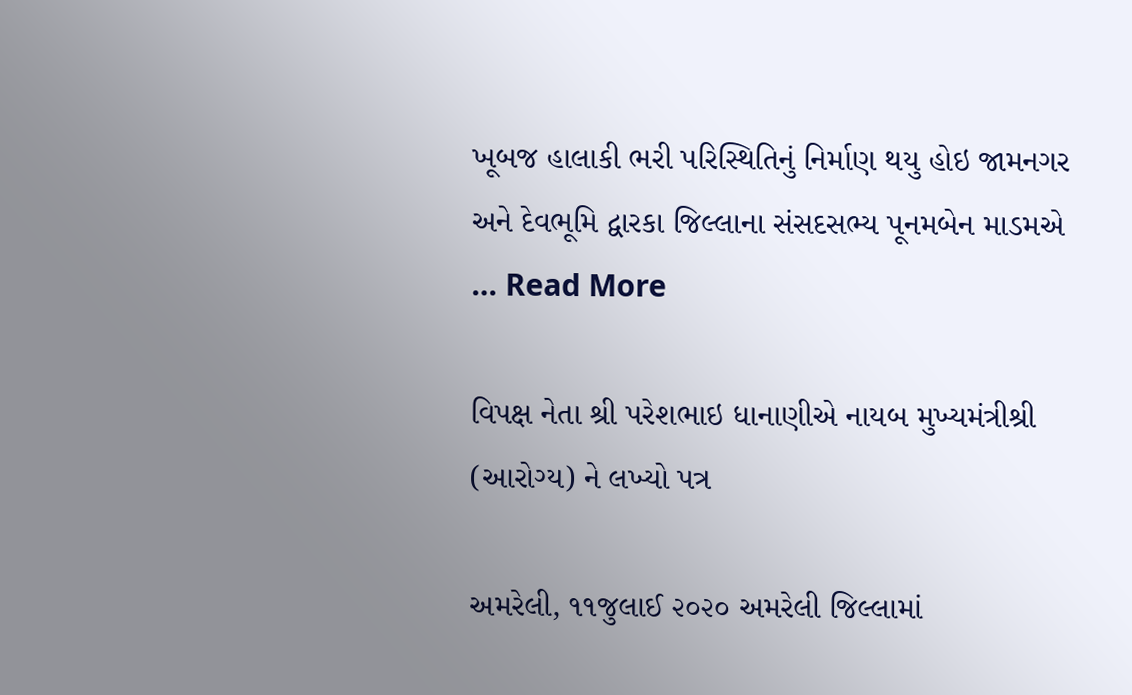ખૂબજ હાલાકી ભરી પરિસ્થિતિનું નિર્માણ થયુ હોઇ જામનગર અને દેવભૂમિ દ્વારકા જિલ્લાના સંસદસભ્ય પૂનમબેન માડમએ … Read More

વિપક્ષ નેતા શ્રી પરેશભાઇ ધાનાણીએ નાયબ મુખ્યમંત્રીશ્રી (આરોગ્ય) ને લખ્યો પત્ર

અમરેલી, ૧૧જુલાઈ ૨૦૨૦ અમરેલી જિલ્લામાં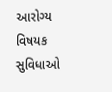આરોગ્ય વિષયક સુવિધાઓ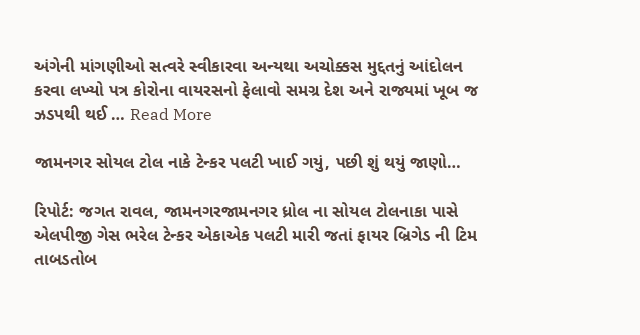અંગેની માંગણીઓ સત્વરે સ્વીકારવા અન્યથા અચોક્કસ મુદ્દતનું આંદોલન કરવા લખ્યો પત્ર કોરોના વાયરસનો ફેલાવો સમગ્ર દેશ અને રાજ્યમાં ખૂબ જ ઝડપથી થઈ … Read More

જામનગર સોયલ ટોલ નાકે ટેન્કર પલટી ખાઈ ગયું, પછી શું થયું જાણો…

રિપોર્ટ: જગત રાવલ, જામનગરજામનગર ધ્રોલ ના સોયલ ટોલનાકા પાસે એલપીજી ગેસ ભરેલ ટેન્કર એકાએક પલટી મારી જતાં ફાયર બ્રિગેડ ની ટિમ તાબડતોબ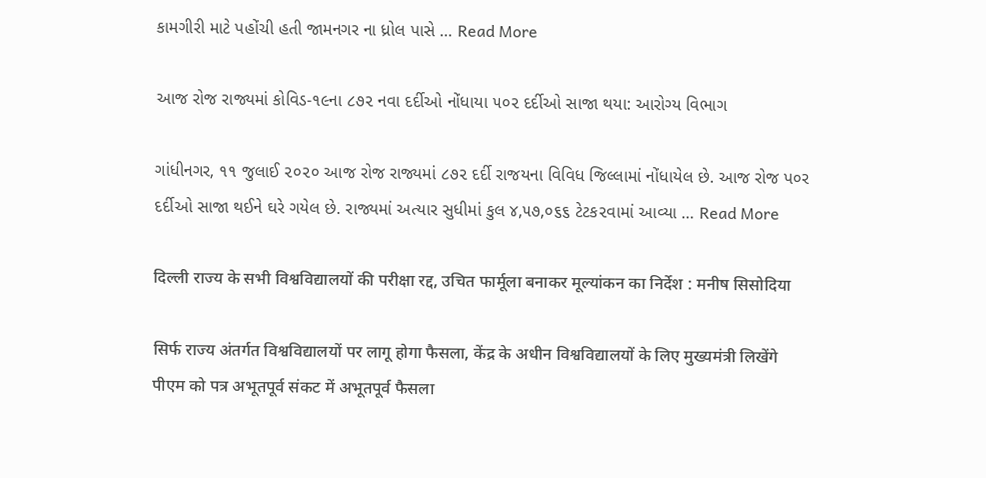કામગીરી માટે પહોંચી હતી જામનગર ના ધ્રોલ પાસે … Read More

આજ રોજ રાજ્યમાં કોવિડ-૧૯ના ૮૭૨ નવા દર્દીઓ નોંધાયા ૫૦૨ દર્દીઓ સાજા થયા: આરોગ્ય વિભાગ

ગાંધીનગર, ૧૧ જુલાઈ ૨૦૨૦ આજ રોજ રાજ્યમાં ૮૭૨ દર્દી રાજયના વિવિધ જિલ્લામાં નોંધાયેલ છે. આજ રોજ પ૦ર દર્દીઓ સાજા થઈને ઘરે ગયેલ છે. રાજ્યમાં અત્યાર સુધીમાં કુલ ૪,૫૭,૦૬૬ ટેટક૨વામાં આવ્યા … Read More

दिल्ली राज्य के सभी विश्वविद्यालयों की परीक्षा रद्द, उचित फार्मूला बनाकर मूल्यांकन का निर्देश : मनीष सिसोदिया

सिर्फ राज्य अंतर्गत विश्वविद्यालयों पर लागू होगा फैसला, केंद्र के अधीन विश्वविद्यालयों के लिए मुख्यमंत्री लिखेंगे पीएम को पत्र अभूतपूर्व संकट में अभूतपूर्व फैसला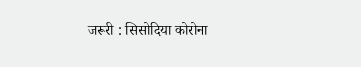जरूरी : सिसोदिया कोरोना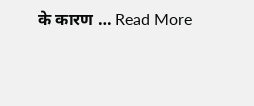के कारण … Read More